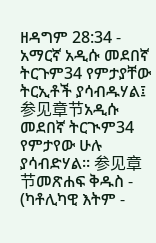ዘዳግም 28:34 - አማርኛ አዲሱ መደበኛ ትርጉም34 የምታያቸው ትርኢቶች ያሳብዱሃል፤ 参见章节አዲሱ መደበኛ ትርጒም34 የምታየው ሁሉ ያሳብድሃል። 参见章节መጽሐፍ ቅዱስ - (ካቶሊካዊ እትም -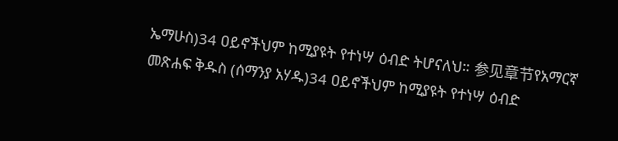ኤማሁስ)34 ዐይኖችህም ከሚያዩት የተነሣ ዕብድ ትሆናለህ። 参见章节የአማርኛ መጽሐፍ ቅዱስ (ሰማንያ አሃዱ)34 ዐይኖችህም ከሚያዩት የተነሣ ዕብድ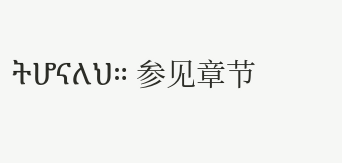ትሆናለህ። 参见章节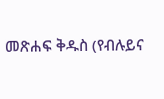መጽሐፍ ቅዱስ (የብሉይና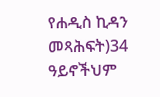የሐዲስ ኪዳን መጻሕፍት)34 ዓይኖችህም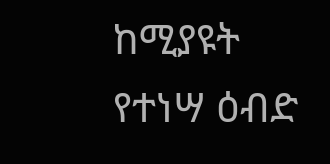ከሚያዩት የተነሣ ዕብድ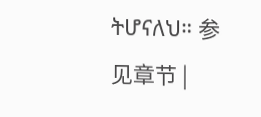ትሆናለህ። 参见章节 |